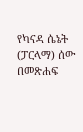የካናዳ ሴኔት (ፓርላማ) ሰው በመጽሐፍ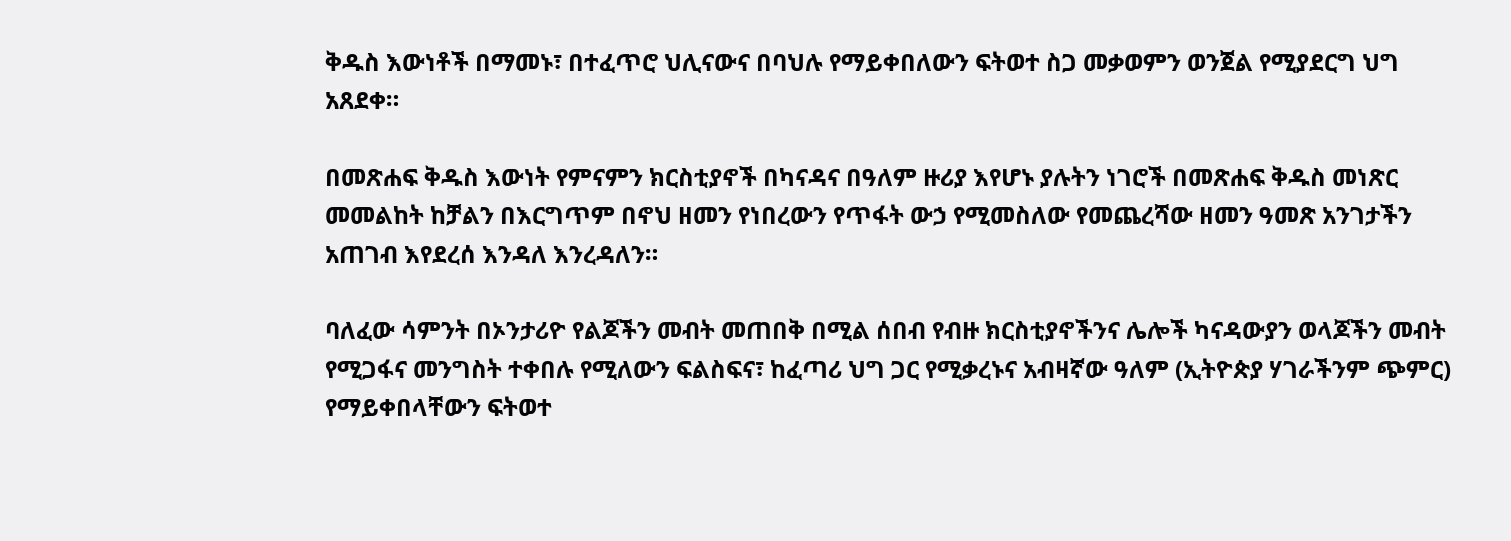ቅዱስ እውነቶች በማመኑ፣ በተፈጥሮ ህሊናውና በባህሉ የማይቀበለውን ፍትወተ ስጋ መቃወምን ወንጀል የሚያደርግ ህግ አጸደቀ።

በመጽሐፍ ቅዱስ እውነት የምናምን ክርስቲያኖች በካናዳና በዓለም ዙሪያ እየሆኑ ያሉትን ነገሮች በመጽሐፍ ቅዱስ መነጽር መመልከት ከቻልን በእርግጥም በኖህ ዘመን የነበረውን የጥፋት ውኃ የሚመስለው የመጨረሻው ዘመን ዓመጽ አንገታችን አጠገብ እየደረሰ እንዳለ እንረዳለን።

ባለፈው ሳምንት በኦንታሪዮ የልጆችን መብት መጠበቅ በሚል ሰበብ የብዙ ክርስቲያኖችንና ሌሎች ካናዳውያን ወላጆችን መብት የሚጋፋና መንግስት ተቀበሉ የሚለውን ፍልስፍና፣ ከፈጣሪ ህግ ጋር የሚቃረኑና አብዛኛው ዓለም (ኢትዮጵያ ሃገራችንም ጭምር) የማይቀበላቸውን ፍትወተ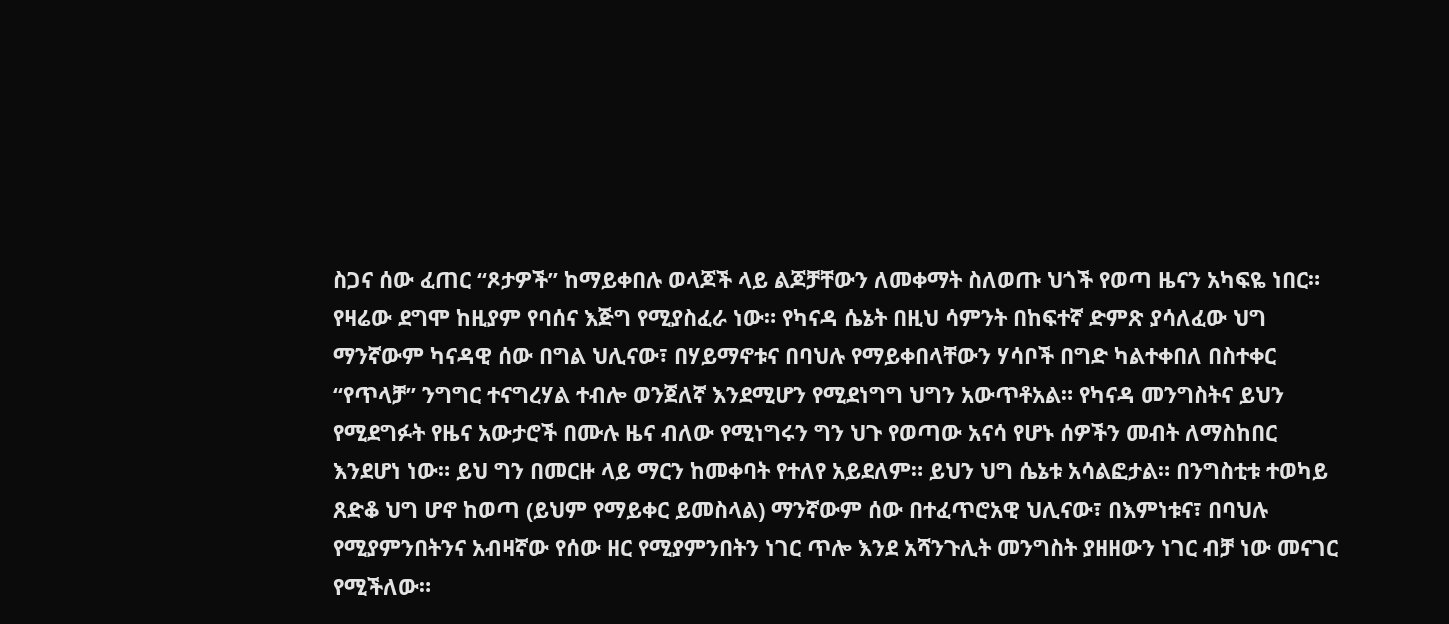ስጋና ሰው ፈጠር “ጾታዎች” ከማይቀበሉ ወላጆች ላይ ልጆቻቸውን ለመቀማት ስለወጡ ህጎች የወጣ ዜናን አካፍዬ ነበር። የዛሬው ደግሞ ከዚያም የባሰና እጅግ የሚያስፈራ ነው። የካናዳ ሴኔት በዚህ ሳምንት በከፍተኛ ድምጽ ያሳለፈው ህግ ማንኛውም ካናዳዊ ሰው በግል ህሊናው፣ በሃይማኖቱና በባህሉ የማይቀበላቸውን ሃሳቦች በግድ ካልተቀበለ በስተቀር “የጥላቻ” ንግግር ተናግረሃል ተብሎ ወንጀለኛ እንደሚሆን የሚደነግግ ህግን አውጥቶአል። የካናዳ መንግስትና ይህን የሚደግፉት የዜና አውታሮች በሙሉ ዜና ብለው የሚነግሩን ግን ህጉ የወጣው አናሳ የሆኑ ሰዎችን መብት ለማስከበር እንደሆነ ነው። ይህ ግን በመርዙ ላይ ማርን ከመቀባት የተለየ አይደለም። ይህን ህግ ሴኔቱ አሳልፎታል። በንግስቲቱ ተወካይ ጸድቆ ህግ ሆኖ ከወጣ (ይህም የማይቀር ይመስላል) ማንኛውም ሰው በተፈጥሮአዊ ህሊናው፣ በእምነቱና፣ በባህሉ የሚያምንበትንና አብዛኛው የሰው ዘር የሚያምንበትን ነገር ጥሎ እንደ አሻንጉሊት መንግስት ያዘዘውን ነገር ብቻ ነው መናገር የሚችለው።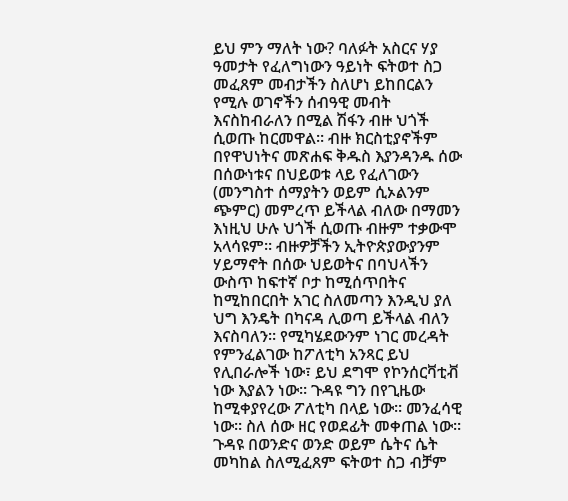ይህ ምን ማለት ነው? ባለፉት አስርና ሃያ ዓመታት የፈለግነውን ዓይነት ፍትወተ ስጋ መፈጸም መብታችን ስለሆነ ይከበርልን የሚሉ ወገኖችን ሰብዓዊ መብት እናስከብራለን በሚል ሽፋን ብዙ ህጎች ሲወጡ ከርመዋል። ብዙ ክርስቲያኖችም በየዋህነትና መጽሐፍ ቅዱስ እያንዳንዱ ሰው በሰውነቱና በህይወቱ ላይ የፈለገውን (መንግስተ ሰማያትን ወይም ሲኦልንም ጭምር) መምረጥ ይችላል ብለው በማመን እነዚህ ሁሉ ህጎች ሲወጡ ብዙም ተቃውሞ አላሳዩም። ብዙዎቻችን ኢትዮጵያውያንም ሃይማኖት በሰው ህይወትና በባህላችን ውስጥ ከፍተኛ ቦታ ከሚሰጥበትና ከሚከበርበት አገር ስለመጣን እንዲህ ያለ ህግ እንዴት በካናዳ ሊወጣ ይችላል ብለን እናስባለን። የሚካሄደውንም ነገር መረዳት የምንፈልገው ከፖለቲካ አንጻር ይህ የሊበራሎች ነው፣ ይህ ደግሞ የኮንሰርቫቲቭ ነው እያልን ነው። ጉዳዩ ግን በየጊዜው ከሚቀያየረው ፖለቲካ በላይ ነው። መንፈሳዊ ነው። ስለ ሰው ዘር የወደፊት መቀጠል ነው። ጉዳዩ በወንድና ወንድ ወይም ሴትና ሴት መካከል ስለሚፈጸም ፍትወተ ስጋ ብቻም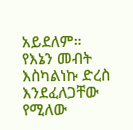አይደለም።
የእኔን መብት እስካልነኩ ድረስ እንደፈለጋቸው የሚለው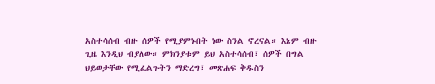አስተሳሰብ ብዙ ሰዎች የሚያምኑበት ነው ስንል ኖረናል። እኔም ብዙ ጊዜ እንዲህ ብያለው። ምክንያቱም ይህ አስተሳሰብ፣ ሰዎች በግል ህይወታቸው የሚፈልጉትን ማድረግ፣ መጽሐፍ ቅዱስን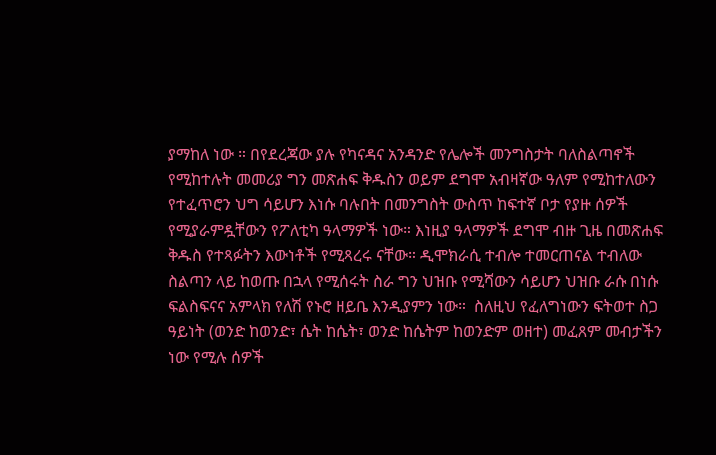ያማከለ ነው ። በየደረጃው ያሉ የካናዳና አንዳንድ የሌሎች መንግስታት ባለስልጣኖች የሚከተሉት መመሪያ ግን መጽሐፍ ቅዱስን ወይም ደግሞ አብዛኛው ዓለም የሚከተለውን የተፈጥሮን ህግ ሳይሆን እነሱ ባሉበት በመንግስት ውስጥ ከፍተኛ ቦታ የያዙ ሰዎች የሚያራምዷቸውን የፖለቲካ ዓላማዎች ነው። እነዚያ ዓላማዎች ደግሞ ብዙ ጊዜ በመጽሐፍ ቅዱስ የተጻፉትን እውነቶች የሚጻረሩ ናቸው። ዲሞክራሲ ተብሎ ተመርጠናል ተብለው ስልጣን ላይ ከወጡ በኋላ የሚሰሩት ስራ ግን ህዝቡ የሚሻውን ሳይሆን ህዝቡ ራሱ በነሱ ፍልስፍናና አምላክ የለሽ የኑሮ ዘይቤ እንዲያምን ነው።  ስለዚህ የፈለግነውን ፍትወተ ስጋ ዓይነት (ወንድ ከወንድ፣ ሴት ከሴት፣ ወንድ ከሴትም ከወንድም ወዘተ) መፈጸም መብታችን ነው የሚሉ ሰዎች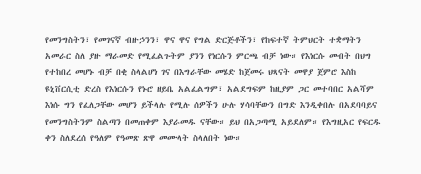የመንግስትን፣ የመገናኛ ብዙኃንን፣ ዋና ዋና የግል ድርጅቶችን፣ የከፍተኛ ትምህርት ተቋማትን አመራር ስለ ያዙ ማራመድ የሚፈልጉትም ያንን የነርሱን ምርጫ ብቻ ነው። የእነርሱ መብት በህግ የተከበረ መሆኑ ብቻ በቂ ስላልሆነ ገና በእግራቸው መሄድ ከጀመሩ ህጻናት መዋያ ጀምሮ እስከ ዩኒቨርሲቲ ድረስ የእነርሱን የኑሮ ዘይቤ አልፈልግም፣ አልደግፍም ከዚያም ጋር መተባበር አልሻም እነሱ ግን የፈለጋቸው መሆን ይችላሉ የሚሉ ሰዎችን ሁሉ ሃሳባቸውን በግድ እንዲቀበሉ በአደባባይና የመንግስትንም ስልጣን በመጠቀም እያራመዱ ናቸው። ይህ በአጋጣሚ አይደለም። የእግዚአር የፍርዱ ቀን ስለደረሰ የዓለም የዓመጽ ጽዋ መሙላት ስላለበት ነው።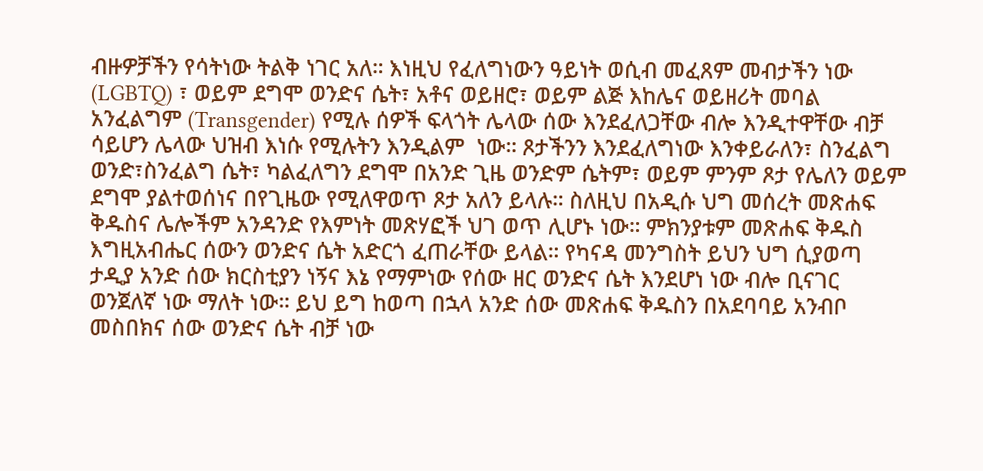ብዙዎቻችን የሳትነው ትልቅ ነገር አለ። እነዚህ የፈለግነውን ዓይነት ወሲብ መፈጸም መብታችን ነው (LGBTQ) ፣ ወይም ደግሞ ወንድና ሴት፣ አቶና ወይዘሮ፣ ወይም ልጅ እከሌና ወይዘሪት መባል አንፈልግም (Transgender) የሚሉ ሰዎች ፍላጎት ሌላው ሰው እንደፈለጋቸው ብሎ እንዲተዋቸው ብቻ ሳይሆን ሌላው ህዝብ እነሱ የሚሉትን እንዲልም  ነው። ጾታችንን እንደፈለግነው እንቀይራለን፣ ስንፈልግ ወንድ፣ስንፈልግ ሴት፣ ካልፈለግን ደግሞ በአንድ ጊዜ ወንድም ሴትም፣ ወይም ምንም ጾታ የሌለን ወይም ደግሞ ያልተወሰነና በየጊዜው የሚለዋወጥ ጾታ አለን ይላሉ። ስለዚህ በአዲሱ ህግ መሰረት መጽሐፍ ቅዱስና ሌሎችም አንዳንድ የእምነት መጽሃፎች ህገ ወጥ ሊሆኑ ነው። ምክንያቱም መጽሐፍ ቅዱስ እግዚአብሔር ሰውን ወንድና ሴት አድርጎ ፈጠራቸው ይላል። የካናዳ መንግስት ይህን ህግ ሲያወጣ ታዲያ አንድ ሰው ክርስቲያን ነኝና እኔ የማምነው የሰው ዘር ወንድና ሴት እንደሆነ ነው ብሎ ቢናገር ወንጀለኛ ነው ማለት ነው። ይህ ይግ ከወጣ በኋላ አንድ ሰው መጽሐፍ ቅዱስን በአደባባይ አንብቦ መስበክና ሰው ወንድና ሴት ብቻ ነው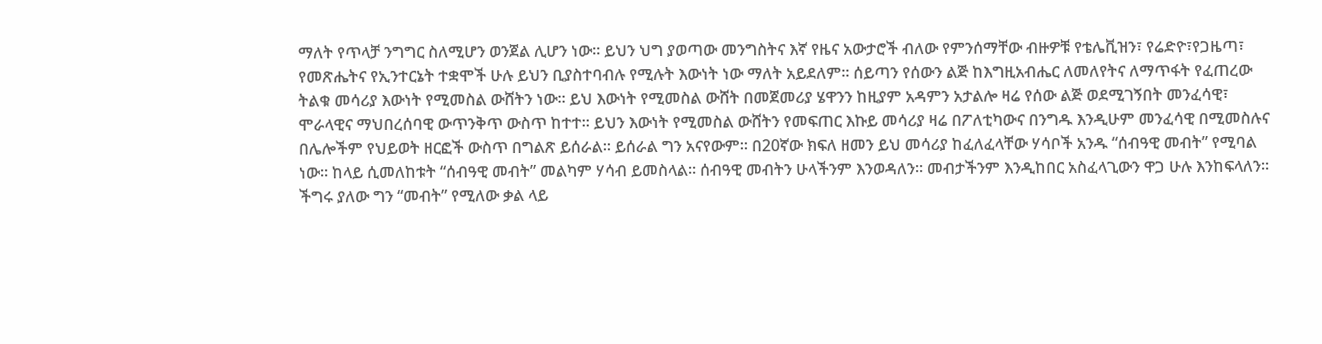ማለት የጥላቻ ንግግር ስለሚሆን ወንጀል ሊሆን ነው። ይህን ህግ ያወጣው መንግስትና እኛ የዜና አውታሮች ብለው የምንሰማቸው ብዙዎቹ የቴሌቪዝን፣ የሬድዮ፣የጋዜጣ፣ የመጽሔትና የኢንተርኔት ተቋሞች ሁሉ ይህን ቢያስተባብሉ የሚሉት እውነት ነው ማለት አይደለም። ሰይጣን የሰውን ልጅ ከእግዚአብሔር ለመለየትና ለማጥፋት የፈጠረው ትልቁ መሳሪያ እውነት የሚመስል ውሸትን ነው። ይህ እውነት የሚመስል ውሸት በመጀመሪያ ሄዋንን ከዚያም አዳምን አታልሎ ዛሬ የሰው ልጅ ወደሚገኝበት መንፈሳዊ፣ ሞራላዊና ማህበረሰባዊ ውጥንቅጥ ውስጥ ከተተ። ይህን እውነት የሚመስል ውሸትን የመፍጠር እኩይ መሳሪያ ዛሬ በፖለቲካውና በንግዱ እንዲሁም መንፈሳዊ በሚመስሉና በሌሎችም የህይወት ዘርፎች ውስጥ በግልጽ ይሰራል። ይሰራል ግን አናየውም። በ20ኛው ክፍለ ዘመን ይህ መሳሪያ ከፈለፈላቸው ሃሳቦች አንዱ “ሰብዓዊ መብት” የሚባል ነው። ከላይ ሲመለከቱት “ሰብዓዊ መብት” መልካም ሃሳብ ይመስላል። ሰብዓዊ መብትን ሁላችንም እንወዳለን። መብታችንም እንዲከበር አስፈላጊውን ዋጋ ሁሉ እንከፍላለን። ችግሩ ያለው ግን “መብት” የሚለው ቃል ላይ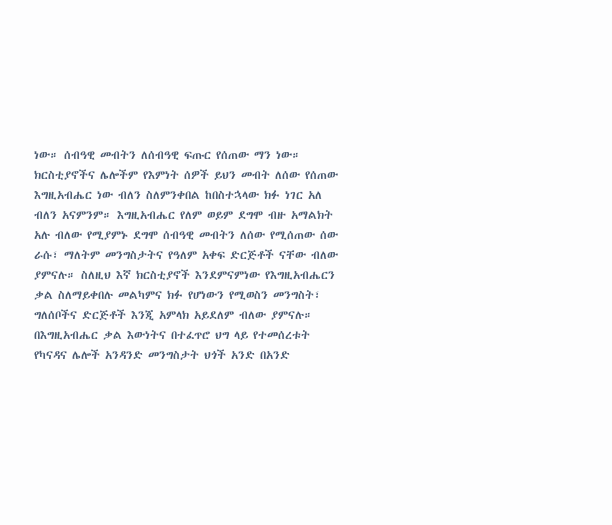ነው። ሰብዓዊ መብትን ለሰብዓዊ ፍጡር የሰጠው ማን ነው። ክርስቲያኖችና ሌሎችም የእምነት ሰዎች ይህን መብት ለሰው የሰጠው እግዚአብሔር ነው ብለን ስለምንቀበል ከበስተኋላው ክፉ ነገር አለ ብለን አናምንም። እግዚአብሔር የለም ወይም ደግሞ ብዙ አማልክት አሉ ብለው የሚያምኑ ደግሞ ሰብዓዊ መብትን ለሰው የሚሰጠው ሰው ራሱ፣ ማለትም መንግስታትና የዓለም አቀፍ ድርጅቶች ናቸው ብለው ያምናሉ። ስለዚህ እኛ ክርስቲያኖች እንደምናምነው የእግዚአብሔርን ቃል ስለማይቀበሉ መልካምና ክፉ የሆነውን የሚወስን መንግስት፣ ግለሰቦችና ድርጅቶች እንጂ አምላክ አይደለም ብለው ያምናሉ። በእግዚአብሔር ቃል እውነትና በተፈጥሮ ህግ ላይ የተመሰረቱት የካናዳና ሌሎች አንዳንድ መንግስታት ህጎች አንድ በአንድ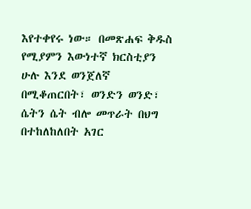እየተቀየሩ ነው። በመጽሐፍ ቅዱስ የሚያምን እውነተኛ ክርስቲያን ሁሉ እንደ ወንጀለኛ በሚቆጠርበት፣ ወንድን ወንድ፣ ሴትን ሴት ብሎ መጥራት በህግ በተከለከለበት አገር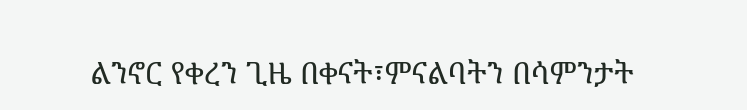ልንኖር የቀረን ጊዜ በቀናት፣ምናልባትን በሳምንታት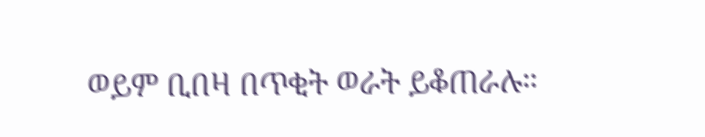ወይም ቢበዛ በጥቂት ወራት ይቆጠራሉ።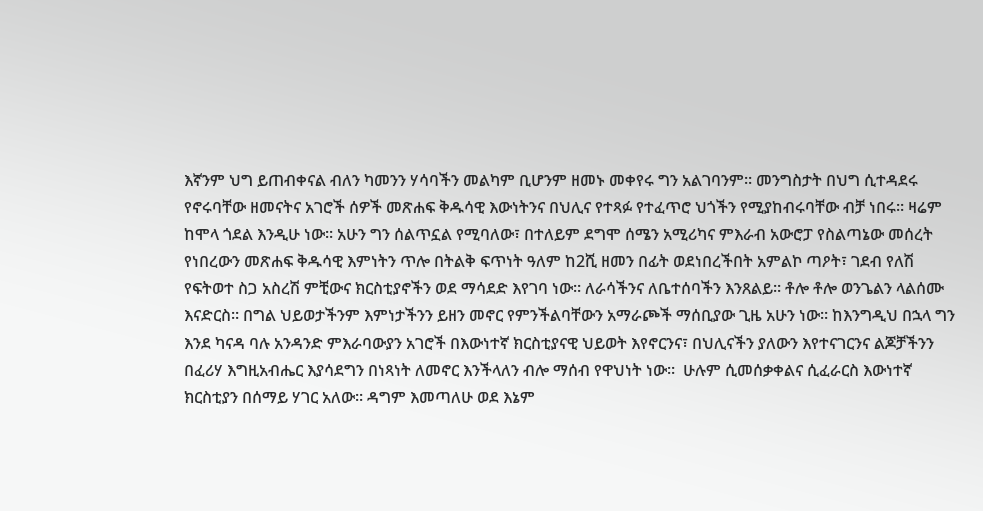እኛንም ህግ ይጠብቀናል ብለን ካመንን ሃሳባችን መልካም ቢሆንም ዘመኑ መቀየሩ ግን አልገባንም። መንግስታት በህግ ሲተዳደሩ የኖሩባቸው ዘመናትና አገሮች ሰዎች መጽሐፍ ቅዱሳዊ እውነትንና በህሊና የተጻፉ የተፈጥሮ ህጎችን የሚያከብሩባቸው ብቻ ነበሩ። ዛሬም ከሞላ ጎደል እንዲሁ ነው። አሁን ግን ሰልጥኗል የሚባለው፣ በተለይም ደግሞ ሰሜን አሚሪካና ምእራብ አውሮፓ የስልጣኔው መሰረት የነበረውን መጽሐፍ ቅዱሳዊ እምነትን ጥሎ በትልቅ ፍጥነት ዓለም ከ2ሺ ዘመን በፊት ወደነበረችበት አምልኮ ጣዖት፣ ገደብ የለሽ የፍትወተ ስጋ አስረሽ ምቺውና ክርስቲያኖችን ወደ ማሳደድ እየገባ ነው። ለራሳችንና ለቤተሰባችን እንጸልይ። ቶሎ ቶሎ ወንጌልን ላልሰሙ እናድርስ። በግል ህይወታችንም እምነታችንን ይዘን መኖር የምንችልባቸውን አማራጮች ማሰቢያው ጊዜ አሁን ነው። ከእንግዲህ በኋላ ግን እንደ ካናዳ ባሉ አንዳንድ ምእራባውያን አገሮች በእውነተኛ ክርስቲያናዊ ህይወት እየኖርንና፣ በህሊናችን ያለውን እየተናገርንና ልጆቻችንን በፈሪሃ እግዚአብሔር እያሳደግን በነጻነት ለመኖር እንችላለን ብሎ ማሰብ የዋህነት ነው።  ሁሉም ሲመሰቃቀልና ሲፈራርስ እውነተኛ ክርስቲያን በሰማይ ሃገር አለው። ዳግም እመጣለሁ ወደ እኔም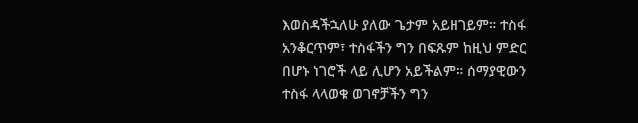እወስዳችኋለሁ ያለው ጌታም አይዘገይም። ተስፋ አንቆርጥም፣ ተስፋችን ግን በፍጹም ከዚህ ምድር በሆኑ ነገሮች ላይ ሊሆን አይችልም። ሰማያዊውን ተስፋ ላላወቁ ወገኖቻችን ግን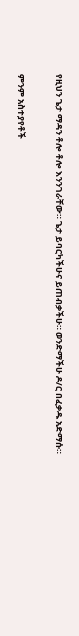የዚህን ጌታ ማዳን ቶሎ ቶሎ እንንገራቸው። ጌታ ይባርካችሁና ይጠብቃችሁ። ወንድማችሁ ዶ/ር በፈቃዱ አድማሱ።

ምንም አስተያየቶች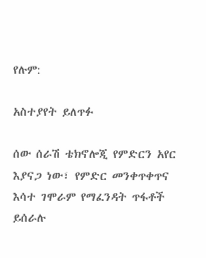የሉም:

አስተያየት ይለጥፉ

ሰው ሰራሽ ቴክኖሎጂ የምድርን አየር እያናጋ ነው፣ የምድር መንቀጥቀጥና እሳተ ገሞራም የማፈንዳት ጥፋቶች ይሰራሉ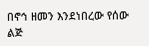በኖኅ ዘመን እንደነበረው የሰው ልጅ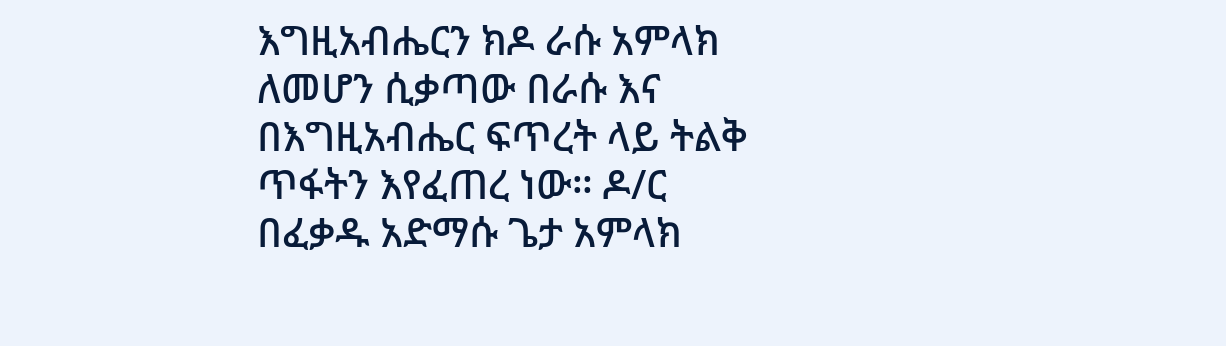እግዚአብሔርን ክዶ ራሱ አምላክ ለመሆን ሲቃጣው በራሱ እና በእግዚአብሔር ፍጥረት ላይ ትልቅ ጥፋትን እየፈጠረ ነው። ዶ/ር በፈቃዱ አድማሱ ጌታ አምላክ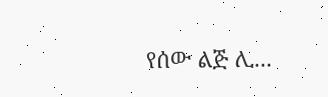የሰው ልጅ ሊ...